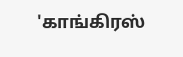'காங்கிரஸ்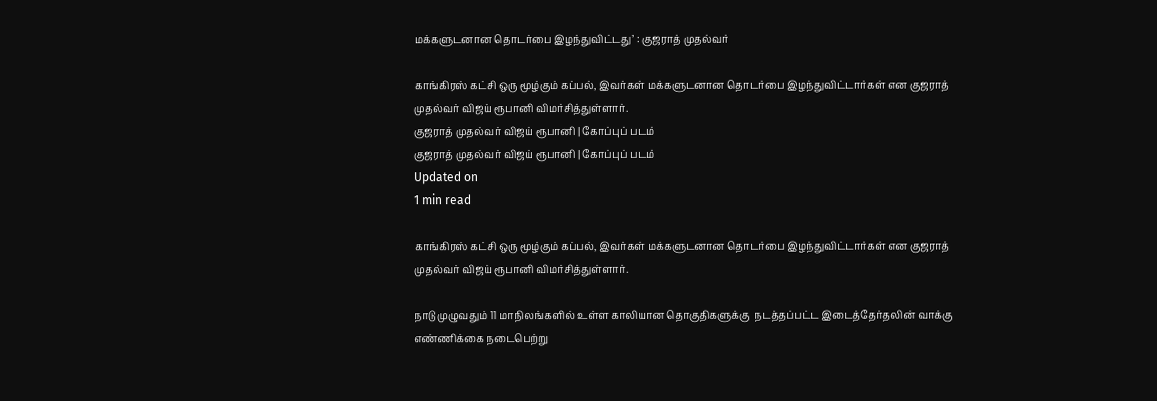மக்களுடனான தொடர்பை இழந்துவிட்டது’ : குஜராத் முதல்வர்

காங்கிரஸ் கட்சி ஒரு மூழ்கும் கப்பல், இவர்கள் மக்களுடனான தொடர்பை இழந்துவிட்டார்கள் என குஜராத் முதல்வர் விஜய் ரூபானி விமர்சித்துள்ளார்.
குஜராத் முதல்வர் விஜய் ரூபானி | கோப்புப் படம்
குஜராத் முதல்வர் விஜய் ரூபானி | கோப்புப் படம்
Updated on
1 min read

காங்கிரஸ் கட்சி ஒரு மூழ்கும் கப்பல், இவர்கள் மக்களுடனான தொடர்பை இழந்துவிட்டார்கள் என குஜராத் முதல்வர் விஜய் ரூபானி விமர்சித்துள்ளார்.

நாடு முழுவதும் 11 மாநிலங்களில் உள்ள காலியான தொகுதிகளுக்கு  நடத்தப்பட்ட இடைத்தேர்தலின் வாக்கு எண்ணிக்கை நடைபெற்று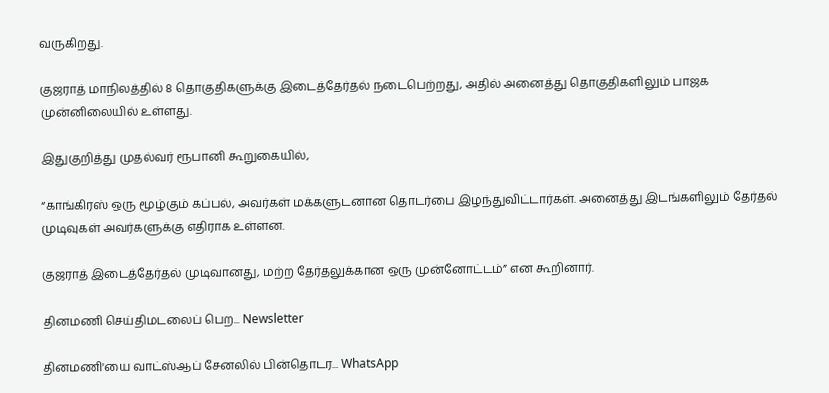வருகிறது.

குஜராத் மாநிலத்தில் 8 தொகுதிகளுக்கு இடைத்தேர்தல் நடைபெற்றது, அதில் அனைத்து தொகுதிகளிலும் பாஜக முன்னிலையில் உள்ளது.

இதுகுறித்து முதல்வர் ரூபானி கூறுகையில்,

“காங்கிரஸ் ஒரு மூழ்கும் கப்பல், அவர்கள் மக்களுடனான தொடர்பை இழந்துவிட்டார்கள். அனைத்து இடங்களிலும் தேர்தல் முடிவுகள் அவர்களுக்கு எதிராக உள்ளன.

குஜராத் இடைத்தேர்தல் முடிவானது, மற்ற தேர்தலுக்கான ஒரு முன்னோட்டம்” என கூறினார்.

தினமணி செய்திமடலைப் பெற... Newsletter

தினமணி'யை வாட்ஸ்ஆப் சேனலில் பின்தொடர... WhatsApp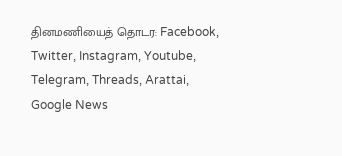தினமணியைத் தொடர: Facebook, Twitter, Instagram, Youtube, Telegram, Threads, Arattai, Google News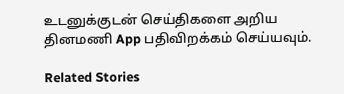உடனுக்குடன் செய்திகளை அறிய தினமணி App பதிவிறக்கம் செய்யவும்.

Related Stories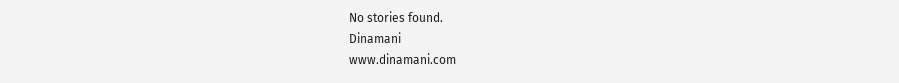No stories found.
Dinamani
www.dinamani.com